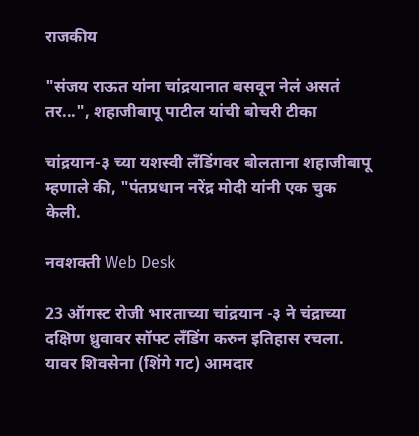राजकीय

"संजय राऊत यांना चांद्रयानात बसवून नेलं असतं तर...", शहाजीबापू पाटील यांची बोचरी टीका

चांद्रयान-३ च्या यशस्वी लँडिंगवर बोलताना शहाजीबापू म्हणाले की, "पंतप्रधान नरेंद्र मोदी यांनी एक चुक केली.

नवशक्ती Web Desk

23 ऑगस्ट रोजी भारताच्या चांद्रयान -३ ने चंद्राच्या दक्षिण ध्रुवावर सॉफ्ट लँडिंग करुन इतिहास रचला. यावर शिवसेना (शिंगे गट) आमदार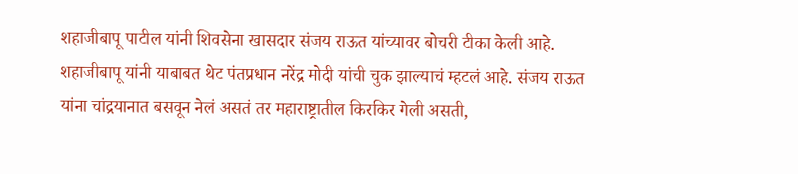शहाजीबापू पाटील यांनी शिवसेना खासदार संजय राऊत यांच्यावर बोचरी टीका केली आहे. शहाजीबापू यांनी याबाबत थेट पंतप्रधान नरेंद्र मोदी यांची चुक झाल्याचं म्हटलं आहे. संजय राऊत यांना चांद्रयानात बसवून नेलं असतं तर महाराष्ट्रातील किरकिर गेली असती,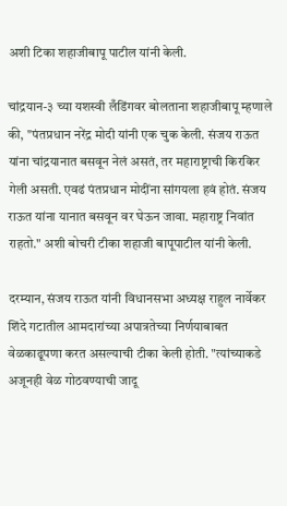अशी टिका शहाजीबापू पाटील यांनी केली.

चांद्रयान-३ च्या यशस्वी लँडिंगवर बोलताना शहाजीबापू म्हणाले की, "पंतप्रधान नरेंद्र मोदी यांनी एक चुक केली. संजय राऊत यांना चांद्रयानात बसवून नेलं असतं, तर महाराष्ट्राची किरकिर गेली असती. एवढं पंतप्रधान मोदींना सांगयला हवं होतं. संजय राऊत यांना यानात बसवून वर घेऊन जावा. महाराष्ट्र निवांत राहतो." अशी बोचरी टीका शहाजी बापूपाटील यांनी केली.

दरम्यान, संजय राऊत यांनी विधानसभा अध्यक्ष राहुल नार्वेकर शिंदे गटातील आमदारांच्या अपात्रतेच्या निर्णयाबाबत वेळकाढूपणा करत असल्याची टीका केली होती. "त्यांच्याकडे अजूनही वेळ गोठवण्याची जादू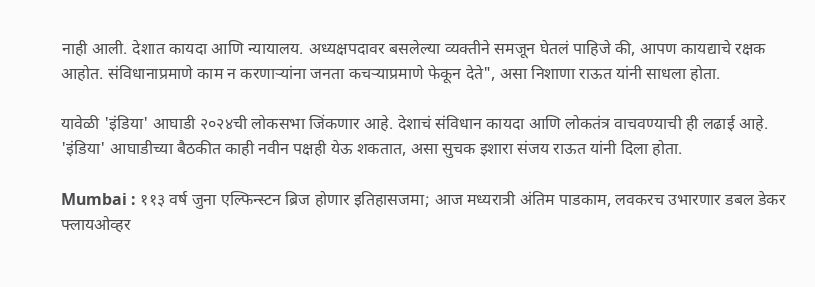नाही आली. देशात कायदा आणि न्यायालय. अध्यक्षपदावर बसलेल्या व्यक्तीने समजून घेतलं पाहिजे की, आपण कायद्याचे रक्षक आहोत. संविधानाप्रमाणे काम न करणाऱ्यांना जनता कचऱ्याप्रमाणे फेकून देते", असा निशाणा राऊत यांनी साधला होता.

यावेळी 'इंडिया' आघाडी २०२४ची लोकसभा जिंकणार आहे. देशाचं संविधान कायदा आणि लोकतंत्र वाचवण्याची ही लढाई आहे. 'इंडिया' आघाडीच्या बैठकीत काही नवीन पक्षही येऊ शकतात, असा सुचक इशारा संजय राऊत यांनी दिला होता.

Mumbai : ११३ वर्ष जुना एल्फिन्स्टन ब्रिज होणार इतिहासजमा; आज मध्यरात्री अंतिम पाडकाम, लवकरच उभारणार डबल डेकर फ्लायओव्हर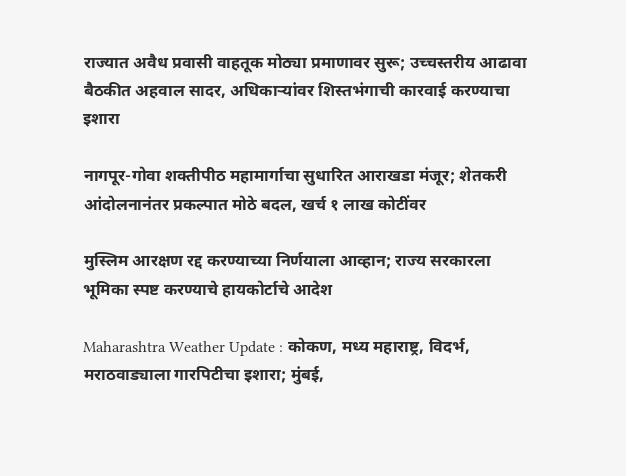राज्यात अवैध प्रवासी वाहतूक मोठ्या प्रमाणावर सुरू; उच्चस्तरीय आढावा बैठकीत अहवाल सादर, अधिकाऱ्यांवर शिस्तभंगाची कारवाई करण्याचा इशारा

नागपूर-गोवा शक्तीपीठ महामार्गाचा सुधारित आराखडा मंजूर; शेतकरी आंदोलनानंतर प्रकल्पात मोठे बदल, खर्च १ लाख कोटींवर

मुस्लिम आरक्षण रद्द करण्याच्या निर्णयाला आव्हान; राज्य सरकारला भूमिका स्पष्ट करण्याचे हायकोर्टाचे आदेश

Maharashtra Weather Update : कोकण, मध्य महाराष्ट्र, विदर्भ, मराठवाड्याला गारपिटीचा इशारा; मुंबई,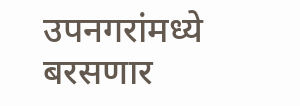उपनगरांमध्ये बरसणार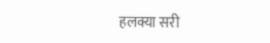हलक्या सरी